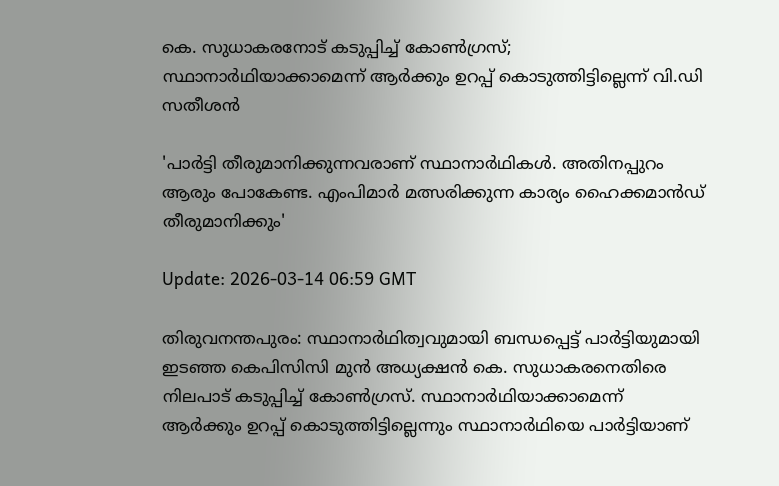കെ. സുധാകരനോട് കടുപ്പിച്ച് കോണ്‍ഗ്രസ്; സ്ഥാനാര്‍ഥിയാക്കാമെന്ന് ആര്‍ക്കും ഉറപ്പ് കൊടുത്തിട്ടില്ലെന്ന് വി.ഡി സതീശന്‍

'പാര്‍ട്ടി തീരുമാനിക്കുന്നവരാണ് സ്ഥാനാര്‍ഥികള്‍. അതിനപ്പുറം ആരും പോകേണ്ട. എംപിമാര്‍ മത്സരിക്കുന്ന കാര്യം ഹൈക്കമാന്‍ഡ് തീരുമാനിക്കും'

Update: 2026-03-14 06:59 GMT

തിരുവനന്തപുരം: സ്ഥാനാര്‍ഥിത്വവുമായി ബന്ധപ്പെട്ട് പാര്‍ട്ടിയുമായി ഇടഞ്ഞ കെപിസിസി മുന്‍ അധ്യക്ഷന്‍ കെ. സുധാകരനെതിരെ നിലപാട് കടുപ്പിച്ച് കോണ്‍ഗ്രസ്. സ്ഥാനാര്‍ഥിയാക്കാമെന്ന് ആര്‍ക്കും ഉറപ്പ് കൊടുത്തിട്ടില്ലെന്നും സ്ഥാനാര്‍ഥിയെ പാര്‍ട്ടിയാണ്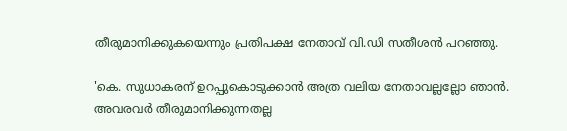തീരുമാനിക്കുകയെന്നും പ്രതിപക്ഷ നേതാവ് വി.ഡി സതീശന്‍ പറഞ്ഞു.

'കെ. സുധാകരന് ഉറപ്പുകൊടുക്കാന്‍ അത്ര വലിയ നേതാവല്ലല്ലോ ഞാന്‍. അവരവര്‍ തീരുമാനിക്കുന്നതല്ല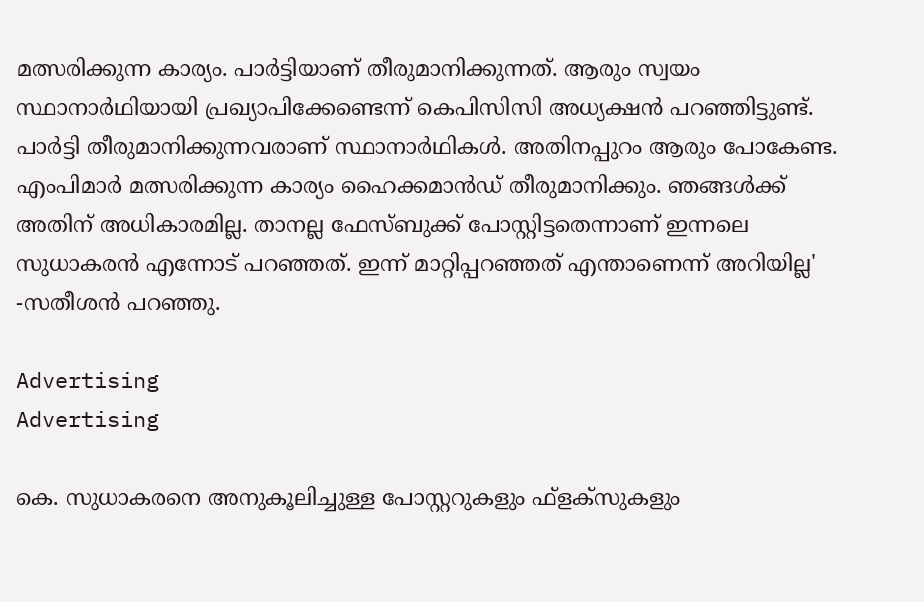മത്സരിക്കുന്ന കാര്യം. പാര്‍ട്ടിയാണ് തീരുമാനിക്കുന്നത്. ആരും സ്വയം സ്ഥാനാര്‍ഥിയായി പ്രഖ്യാപിക്കേണ്ടെന്ന് കെപിസിസി അധ്യക്ഷന്‍ പറഞ്ഞിട്ടുണ്ട്. പാര്‍ട്ടി തീരുമാനിക്കുന്നവരാണ് സ്ഥാനാര്‍ഥികള്‍. അതിനപ്പുറം ആരും പോകേണ്ട. എംപിമാര്‍ മത്സരിക്കുന്ന കാര്യം ഹൈക്കമാന്‍ഡ് തീരുമാനിക്കും. ഞങ്ങള്‍ക്ക് അതിന് അധികാരമില്ല. താനല്ല ഫേസ്ബുക്ക് പോസ്റ്റിട്ടതെന്നാണ് ഇന്നലെ സുധാകരന്‍ എന്നോട് പറഞ്ഞത്. ഇന്ന് മാറ്റിപ്പറഞ്ഞത് എന്താണെന്ന് അറിയില്ല' -സതീശന്‍ പറഞ്ഞു.

Advertising
Advertising

കെ. സുധാകരനെ അനുകൂലിച്ചുള്ള പോസ്റ്ററുകളും ഫ്‌ളക്‌സുകളും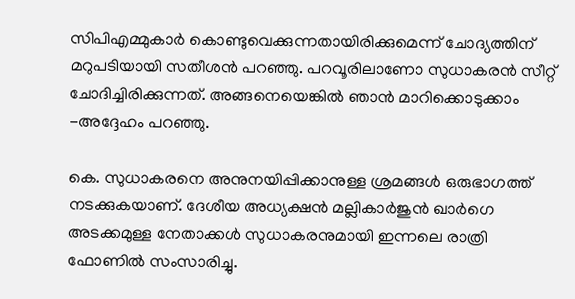സിപിഎമ്മുകാര്‍ കൊണ്ടുവെക്കുന്നതായിരിക്കുമെന്ന് ചോദ്യത്തിന് മറുപടിയായി സതീശന്‍ പറഞ്ഞു. പറവൂരിലാണോ സുധാകരന്‍ സീറ്റ് ചോദിച്ചിരിക്കുന്നത്. അങ്ങനെയെങ്കില്‍ ഞാന്‍ മാറിക്കൊടുക്കാം -അദ്ദേഹം പറഞ്ഞു.

കെ. സുധാകരനെ അനുനയിപ്പിക്കാനുള്ള ശ്രമങ്ങള്‍ ഒരുഭാഗത്ത് നടക്കുകയാണ്. ദേശീയ അധ്യക്ഷന്‍ മല്ലികാര്‍ജുന്‍ ഖാര്‍ഗെ അടക്കമുള്ള നേതാക്കള്‍ സുധാകരനുമായി ഇന്നലെ രാത്രി ഫോണില്‍ സംസാരിച്ചു.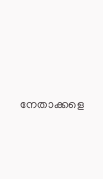നേതാക്കളെ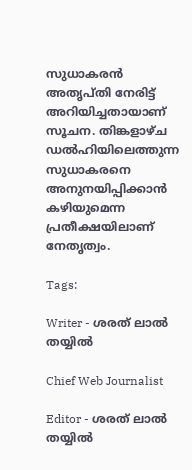സുധാകരന്‍ അതൃപ്തി നേരിട്ട് അറിയിച്ചതായാണ് സൂചന. തിങ്കളാഴ്ച ഡല്‍ഹിയിലെത്തുന്ന സുധാകരനെ അനുനയിപ്പിക്കാന്‍ കഴിയുമെന്ന പ്രതീക്ഷയിലാണ് നേതൃത്വം.

Tags:

Writer - ശരത് ലാൽ തയ്യിൽ

Chief Web Journalist

Editor - ശരത് ലാൽ തയ്യിൽ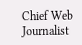Chief Web Journalist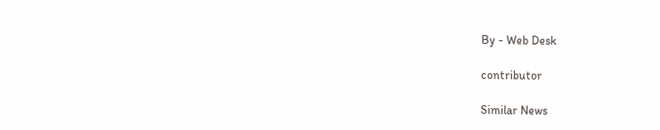By - Web Desk

contributor

Similar News